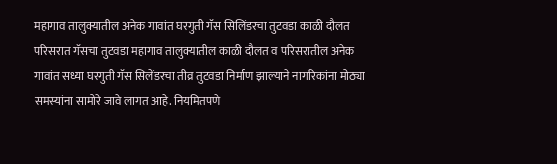महागाव तालुक्यातील अनेक गावांत घरगुती गॅस सिलिंडरचा तुटवडा काळी दौलत परिसरात गॅसचा तुटवडा महागाव तालुक्यातील काळी दौलत व परिसरातील अनेक गावांत सध्या घरगुती गॅस सिलेंडरचा तीव्र तुटवडा निर्माण झाल्याने नागरिकांना मोठ्या समस्यांना सामोरे जावे लागत आहे. नियमितपणे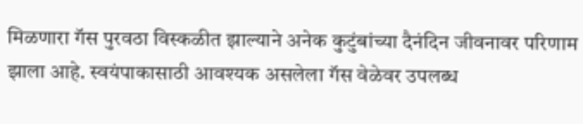मिळणारा गॅस पुरवठा विस्कळीत झाल्याने अनेक कुटुंबांच्या दैनंदिन जीवनावर परिणाम झाला आहे. स्वयंपाकासाठी आवश्यक असलेला गॅस वेळेवर उपलब्ध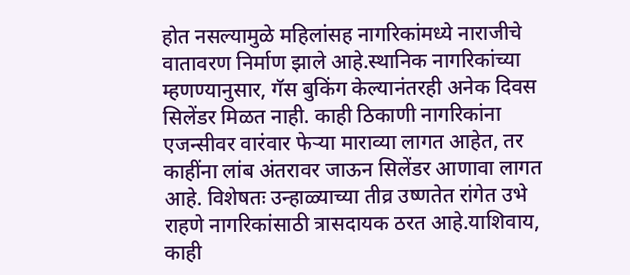होत नसल्यामुळे महिलांसह नागरिकांमध्ये नाराजीचे वातावरण निर्माण झाले आहे.स्थानिक नागरिकांच्या म्हणण्यानुसार, गॅस बुकिंग केल्यानंतरही अनेक दिवस सिलेंडर मिळत नाही. काही ठिकाणी नागरिकांना एजन्सीवर वारंवार फेऱ्या माराव्या लागत आहेत, तर काहींना लांब अंतरावर जाऊन सिलेंडर आणावा लागत आहे. विशेषतः उन्हाळ्याच्या तीव्र उष्णतेत रांगेत उभे राहणे नागरिकांसाठी त्रासदायक ठरत आहे.याशिवाय, काही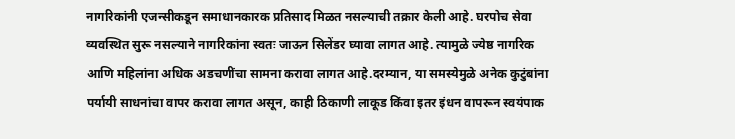नागरिकांनी एजन्सीकडून समाधानकारक प्रतिसाद मिळत नसल्याची तक्रार केली आहे. घरपोच सेवा व्यवस्थित सुरू नसल्याने नागरिकांना स्वतः जाऊन सिलेंडर घ्यावा लागत आहे. त्यामुळे ज्येष्ठ नागरिक आणि महिलांना अधिक अडचणींचा सामना करावा लागत आहे.दरम्यान, या समस्येमुळे अनेक कुटुंबांना पर्यायी साधनांचा वापर करावा लागत असून, काही ठिकाणी लाकूड किंवा इतर इंधन वापरून स्वयंपाक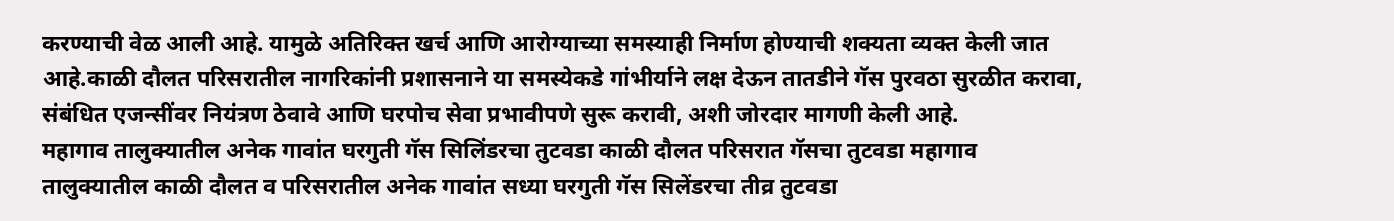करण्याची वेळ आली आहे. यामुळे अतिरिक्त खर्च आणि आरोग्याच्या समस्याही निर्माण होण्याची शक्यता व्यक्त केली जात आहे.काळी दौलत परिसरातील नागरिकांनी प्रशासनाने या समस्येकडे गांभीर्याने लक्ष देऊन तातडीने गॅस पुरवठा सुरळीत करावा, संबंधित एजन्सींवर नियंत्रण ठेवावे आणि घरपोच सेवा प्रभावीपणे सुरू करावी, अशी जोरदार मागणी केली आहे.
महागाव तालुक्यातील अनेक गावांत घरगुती गॅस सिलिंडरचा तुटवडा काळी दौलत परिसरात गॅसचा तुटवडा महागाव तालुक्यातील काळी दौलत व परिसरातील अनेक गावांत सध्या घरगुती गॅस सिलेंडरचा तीव्र तुटवडा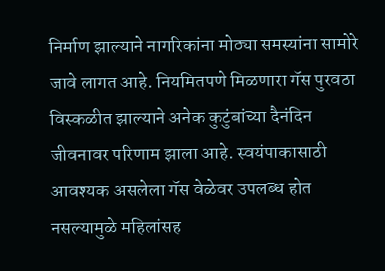निर्माण झाल्याने नागरिकांना मोठ्या समस्यांना सामोरे जावे लागत आहे. नियमितपणे मिळणारा गॅस पुरवठा विस्कळीत झाल्याने अनेक कुटुंबांच्या दैनंदिन जीवनावर परिणाम झाला आहे. स्वयंपाकासाठी आवश्यक असलेला गॅस वेळेवर उपलब्ध होत नसल्यामुळे महिलांसह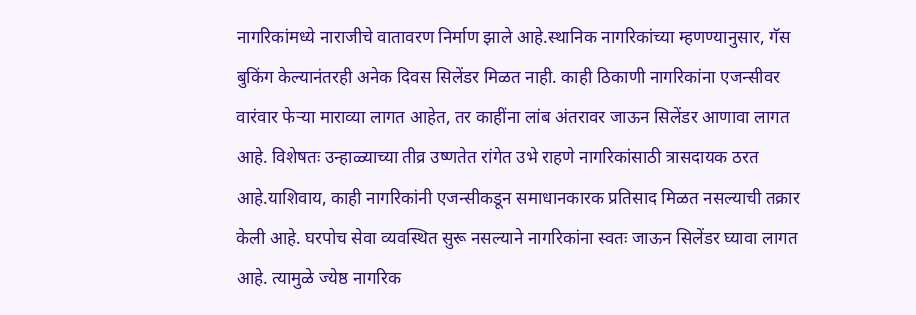नागरिकांमध्ये नाराजीचे वातावरण निर्माण झाले आहे.स्थानिक नागरिकांच्या म्हणण्यानुसार, गॅस बुकिंग केल्यानंतरही अनेक दिवस सिलेंडर मिळत नाही. काही ठिकाणी नागरिकांना एजन्सीवर वारंवार फेऱ्या माराव्या लागत आहेत, तर काहींना लांब अंतरावर जाऊन सिलेंडर आणावा लागत आहे. विशेषतः उन्हाळ्याच्या तीव्र उष्णतेत रांगेत उभे राहणे नागरिकांसाठी त्रासदायक ठरत आहे.याशिवाय, काही नागरिकांनी एजन्सीकडून समाधानकारक प्रतिसाद मिळत नसल्याची तक्रार केली आहे. घरपोच सेवा व्यवस्थित सुरू नसल्याने नागरिकांना स्वतः जाऊन सिलेंडर घ्यावा लागत आहे. त्यामुळे ज्येष्ठ नागरिक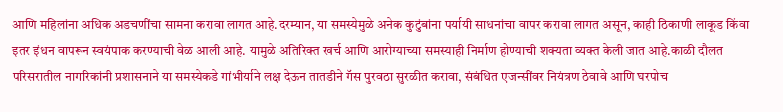आणि महिलांना अधिक अडचणींचा सामना करावा लागत आहे.दरम्यान, या समस्येमुळे अनेक कुटुंबांना पर्यायी साधनांचा वापर करावा लागत असून, काही ठिकाणी लाकूड किंवा इतर इंधन वापरून स्वयंपाक करण्याची वेळ आली आहे. यामुळे अतिरिक्त खर्च आणि आरोग्याच्या समस्याही निर्माण होण्याची शक्यता व्यक्त केली जात आहे.काळी दौलत परिसरातील नागरिकांनी प्रशासनाने या समस्येकडे गांभीर्याने लक्ष देऊन तातडीने गॅस पुरवठा सुरळीत करावा, संबंधित एजन्सींवर नियंत्रण ठेवावे आणि घरपोच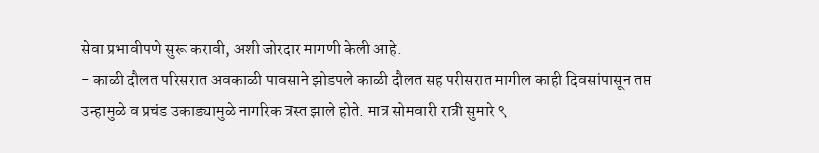सेवा प्रभावीपणे सुरू करावी, अशी जोरदार मागणी केली आहे.
- काळी दौलत परिसरात अवकाळी पावसाने झोडपले काळी दौलत सह परीसरात मागील काही दिवसांपासून तप्त उन्हामुळे व प्रचंड उकाड्यामुळे नागरिक त्रस्त झाले होते. मात्र सोमवारी रात्री सुमारे ९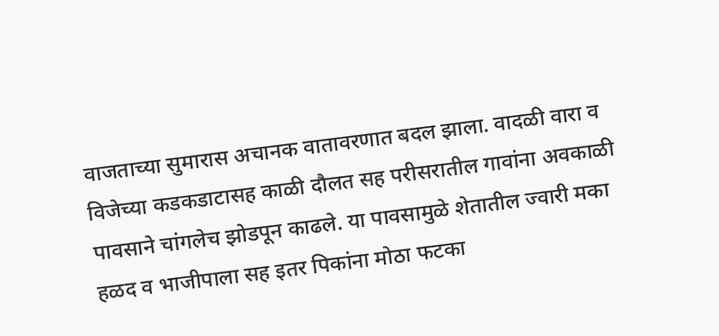वाजताच्या सुमारास अचानक वातावरणात बदल झाला. वादळी वारा व विजेच्या कडकडाटासह काळी दौलत सह परीसरातील गावांना अवकाळी पावसाने चांगलेच झोडपून काढले. या पावसामुळे शेतातील ज्वारी मका हळद व भाजीपाला सह इतर पिकांना मोठा फटका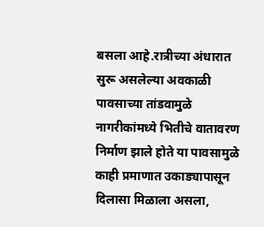बसला आहे.रात्रीच्या अंधारात सुरू असलेल्या अवकाळी पावसाच्या तांडवामुळे नागरीकांमध्ये भितीचे वातावरण निर्माण झाले होते या पावसामुळे काही प्रमाणात उकाड्यापासून दिलासा मिळाला असला,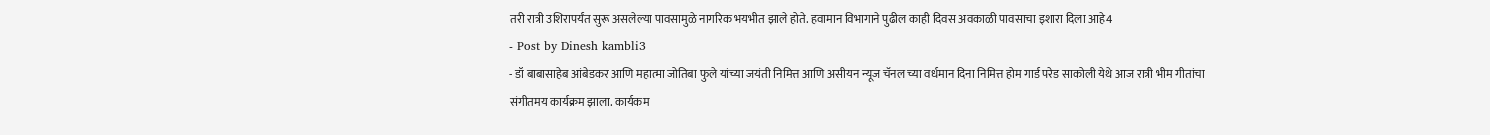तरी रात्री उशिरापर्यंत सुरू असलेल्या पावसामुळे नागरिक भयभीत झाले होते. हवामान विभागाने पुढील काही दिवस अवकाळी पावसाचा इशारा दिला आहे4
- Post by Dinesh kambli3
- डॉ बाबासाहेब आंबेडकर आणि महात्मा जोतिबा फुले यांच्या जयंती निमित्त आणि असीयन न्यूज चॅनल च्या वर्धमान दिना निमित्त होम गार्ड परेड साकोली येथे आज रात्री भीम गीतांचा संगीतमय कार्यक्रम झाला. कार्यकम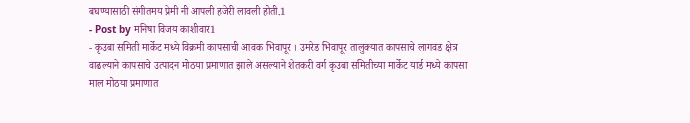बघण्यासाठी संगीतमय प्रेमी नी आपली हजेरी लावली होती.1
- Post by मनिषा विजय काशीवार1
- कृउबा समिती मार्केट मध्ये विक्रमी कापसाची आवक भिवापूर । उमरेड भिवापूर तालुक्यात कापसाचे लागवड क्षेत्र वाढल्याने कापसाचे उत्पादन मोठया प्रमाणात झाले असल्याने शेतकरी वर्ग कृउबा समितीच्या मार्केट यार्ड मध्ये कापसा माल मोठया प्रमाणात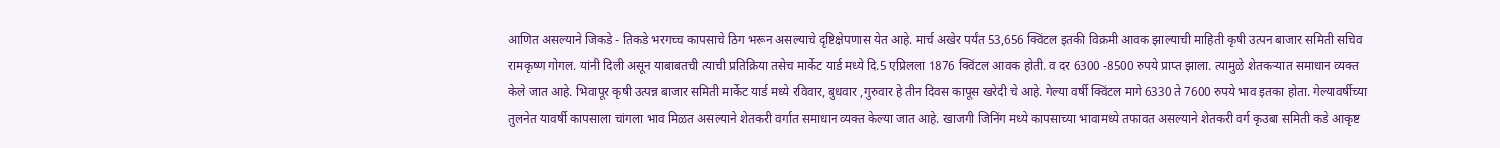आणित असल्याने जिकडे - तिकडे भरगच्च कापसाचे ठिग भरून असल्याचे दृष्टिक्षेपणास येत आहे. मार्च अखेर पर्यंत 53,656 क्विंटल इतकी विक्रमी आवक झाल्याची माहिती कृषी उत्पन बाजार समिती सचिव रामकृष्ण गोगल. यांनी दिली असून याबाबतची त्याची प्रतिक्रिया तसेच मार्केट यार्ड मध्ये दि.5 एप्रिलला 1876 क्विंटल आवक होती. व दर 6300 -8500 रुपये प्राप्त झाला. त्यामुळे शेतकऱ्यात समाधान व्यक्त केले जात आहे. भिवापूर कृषी उत्पन्न बाजार समिती मार्केट यार्ड मध्ये रविवार, बुधवार ,गुरुवार हे तीन दिवस कापूस खरेदी चे आहे. गेल्या वर्षी क्विंटल मागे 6330 ते 7600 रुपये भाव इतका होता. गेल्यावर्षीच्या तुलनेत यावर्षी कापसाला चांगला भाव मिळत असल्याने शेतकरी वर्गात समाधान व्यक्त केल्या जात आहे. खाजगी जिनिंग मध्ये कापसाच्या भावामध्ये तफावत असल्याने शेतकरी वर्ग कृउबा समिती कडे आकृष्ट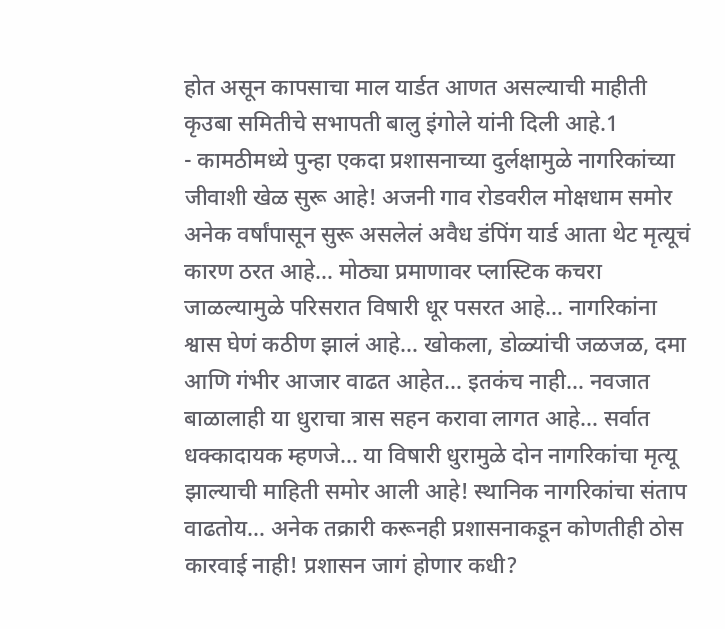होत असून कापसाचा माल यार्डत आणत असल्याची माहीती कृउबा समितीचे सभापती बालु इंगोले यांनी दिली आहे.1
- कामठीमध्ये पुन्हा एकदा प्रशासनाच्या दुर्लक्षामुळे नागरिकांच्या जीवाशी खेळ सुरू आहे! अजनी गाव रोडवरील मोक्षधाम समोर अनेक वर्षांपासून सुरू असलेलं अवैध डंपिंग यार्ड आता थेट मृत्यूचं कारण ठरत आहे… मोठ्या प्रमाणावर प्लास्टिक कचरा जाळल्यामुळे परिसरात विषारी धूर पसरत आहे… नागरिकांना श्वास घेणं कठीण झालं आहे… खोकला, डोळ्यांची जळजळ, दमा आणि गंभीर आजार वाढत आहेत… इतकंच नाही… नवजात बाळालाही या धुराचा त्रास सहन करावा लागत आहे… सर्वात धक्कादायक म्हणजे… या विषारी धुरामुळे दोन नागरिकांचा मृत्यू झाल्याची माहिती समोर आली आहे! स्थानिक नागरिकांचा संताप वाढतोय… अनेक तक्रारी करूनही प्रशासनाकडून कोणतीही ठोस कारवाई नाही! प्रशासन जागं होणार कधी?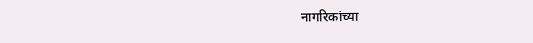नागरिकांच्या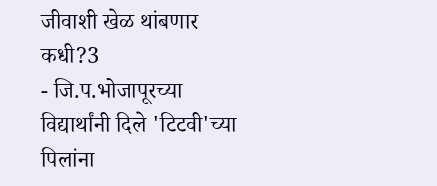जीवाशी खेळ थांबणार कधी?3
- जि.प.भोजापूरच्या विद्यार्थांनी दिले 'टिटवी'च्या पिलांना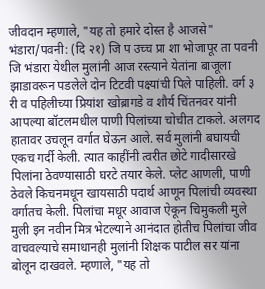जीवदान म्हणाले, "यह तो हमारे दोस्त है आजसे" भंडारा/पवनी: (दि २१) जि प उच्च प्रा शा भोजापूर ता पवनी जि भंडारा येथील मुलांनी आज रस्त्याने येतांना बाजूला झाडावरून पडलेले दोन टिटवी पक्ष्यांची पिले पाहिली. वर्ग ३ री व पहिलीच्या प्रियांश खोब्रागडे व शौर्य चिंतनवर यांनी आपल्या बॉटलमधील पाणी पिलांच्या चोचीत टाकले. अलगद हातावर उचलून वर्गात घेऊन आले. सर्व मुलांनी बघायची एकच गर्दी केली. त्यात काहींनी त्वरीत छोटे गादीसारखे पिलांना ठेवण्यासाठी घरटे तयार केले. प्लेट आणली, पाणी ठेवले किचनमधून खायसाठी पदार्थ आणून पिलांची व्यवस्था वर्गातच केली. पिलांचा मधूर आवाज ऐकून चिमुकली मुले मुली इन नवीन मित्र भेटल्याने आनंदात होतीच पिलांचा जीव वाचवल्याचे समाधानही मुलांनी शिक्षक पाटील सर यांना बोलून दाखवले. म्हणाले, "यह तो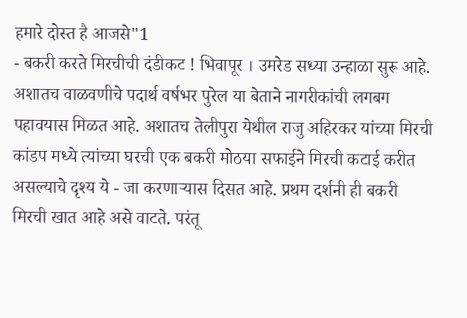हमारे दोस्त है आजसे"1
- बकरी करते मिरचीची दंडीकट ! भिवापूर । उमरेड सध्या उन्हाळा सुरू आहे. अशातच वाळवणीचे पदार्थ वर्षभर पुरेल या बेताने नागरीकांची लगबग पहावयास मिळत आहे. अशातच तेलीपुरा येथील राजु अहिरकर यांच्या मिरची कांडप मध्ये त्यांच्या घरची एक बकरी मोठया सफाईने मिरची कटाई करीत असल्याचे दृश्य ये - जा करणाऱ्यास दिसत आहे. प्रथम दर्शनी ही बकरी मिरची खात आहे असे वाटते. परंतू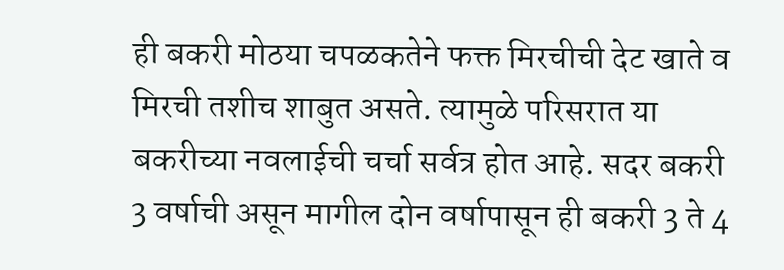ही बकरी मोठया चपळकतेने फक्त मिरचीची देट खाते व मिरची तशीच शाबुत असते. त्यामुळे परिसरात या बकरीच्या नवलाईची चर्चा सर्वत्र होत आहे. सदर बकरी 3 वर्षाची असून मागील दोन वर्षापासून ही बकरी 3 ते 4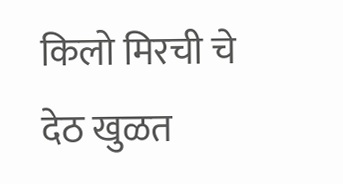किलो मिरची चे देठ खुळत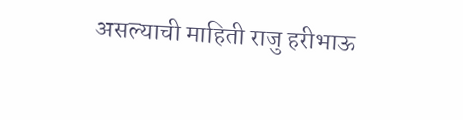असल्याची माहिती राजु हरीभाऊ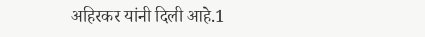अहिरकर यांनी दिली आहे.1